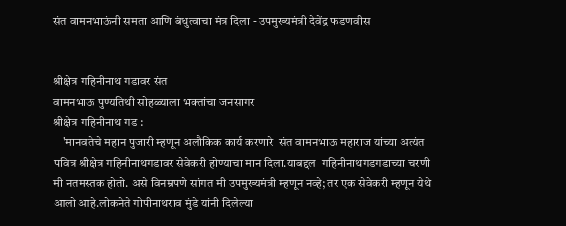संत वामनभाऊंनी समता आणि बंधुत्वाचा मंत्र दिला - उपमुख्यमंत्री देवेंद्र फडणवीस


श्रीक्षेत्र गहिनीनाथ गडावर संत
वामनभाऊ पुण्यतिथी सोहळ्याला भक्तांचा जनसागर
श्रीक्षेत्र गहिनीनाथ गड :
    'मानवतेचे महान पुजारी म्हणून अलौकिक कार्य करणारे  संत वामनभाऊ महाराज यांच्या अत्यंत पवित्र श्रीक्षेत्र गहिनीनाथगडावर सेवेकरी होण्याचा मान दिला.याबद्दल  गहिनीनाथगडगडाच्या चरणी मी नतमस्तक होतो. असे विनम्रपणे सांगत मी उपमुख्यमंत्री म्हणून नव्हे; तर एक सेवेकरी म्हणून येथे आलो आहे.लोकनेते गोपीनाथराव मुंडे यांनी दिलेल्या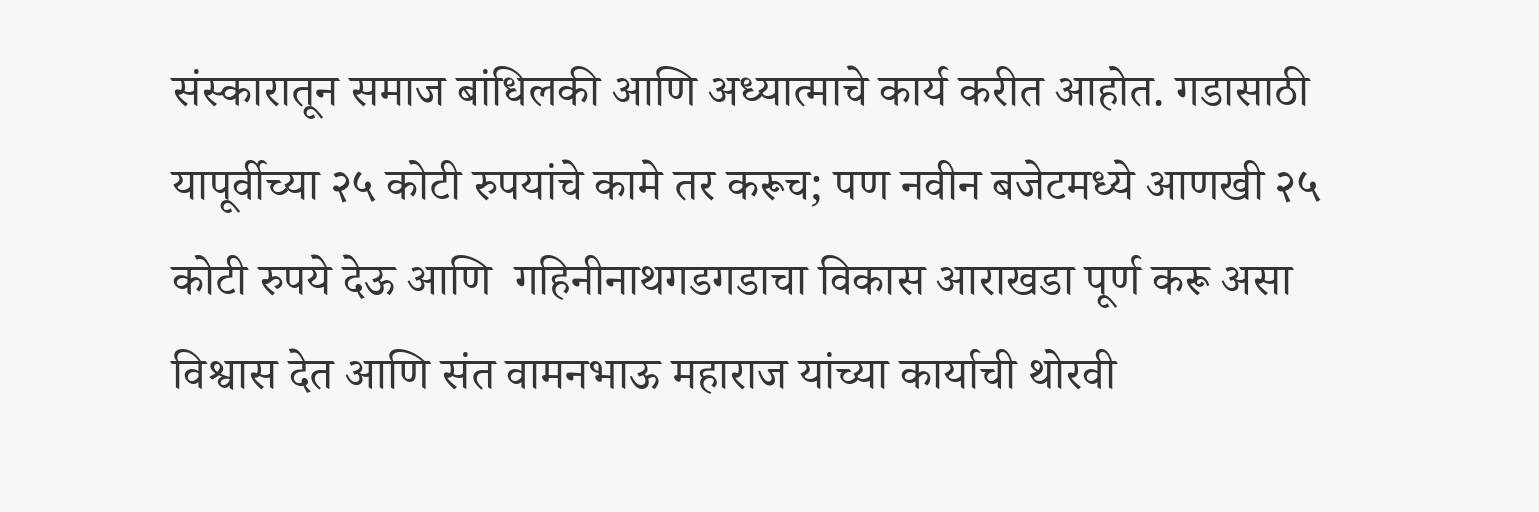संस्कारातून समाज बांधिलकी आणि अध्यात्माचे कार्य करीत आहोत. गडासाठी यापूर्वीच्या २५ कोटी रुपयांचे कामे तर करूच; पण नवीन बजेटमध्ये आणखी २५ कोटी रुपये देऊ आणि  गहिनीनाथगडगडाचा विकास आराखडा पूर्ण करू असा विश्वास देत आणि संत वामनभाऊ महाराज यांच्या कार्याची थोरवी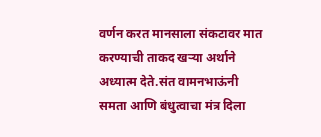वर्णन करत मानसाला संकटावर मात करण्याची ताकद खऱ्या अर्थाने अध्यात्म देते.संत वामनभाऊंनी समता आणि बंधुत्वाचा मंत्र दिला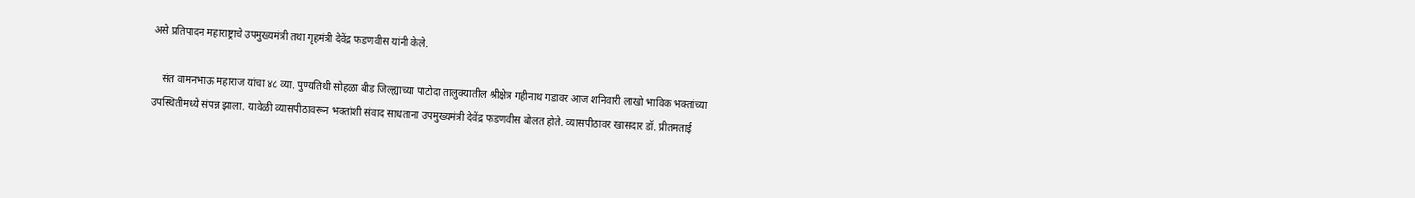असे प्रतिपादन महाराष्ट्राचे उपमुख्यमंत्री तथा गृहमंत्री देवेंद्र फडणवीस यांनी केले.

    संत वामनभाऊ महाराज यांचा ४८ व्या. पुण्यतिथी सोहळा बीड जिल्ह्याच्या पाटोदा तालुक्यातील श्रीक्षेत्र गहीनाथ गडावर आज शनिवारी लाखो भाविक भक्तांच्या उपस्थितीमध्ये संपन्न झाला. यावेळी व्यासपीठावरून भक्तांशी संवाद साधताना उपमुख्यमंत्री देवेंद्र फडणवीस बोलत होते. व्यासपीठावर खासदार डॉ. प्रीतमताई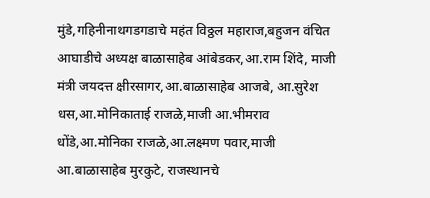मुंडे,गहिनीनाथगडगडाचे महंत विठ्ठल महाराज,बहुजन वंचित आघाडीचे अध्यक्ष बाळासाहेब आंबेडकर,आ.राम शिंदे, माजी मंत्री जयदत्त क्षीरसागर,आ.बाळासाहेब आजबे, आ.सुरेश धस,आ.मोनिकाताई राजळे,माजी आ.भीमराव धोंडे,आ.मोनिका राजळे,आ.लक्ष्मण पवार,माजी आ.बाळासाहेब मुरकुटे, राजस्थानचे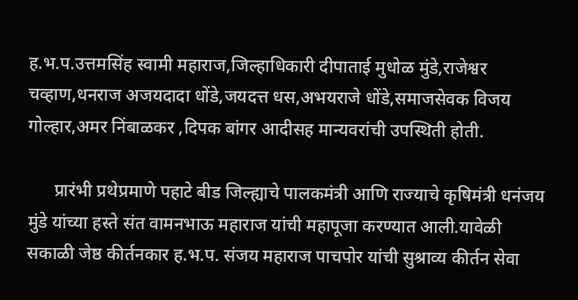ह.भ.प.उत्तमसिंह स्वामी महाराज,जिल्हाधिकारी दीपाताई मुधोळ मुंडे,राजेश्वर चव्हाण,धनराज अजयदादा धोंडे,जयदत्त धस,अभयराजे धोंडे,समाजसेवक विजय गोल्हार,अमर निंबाळकर ,दिपक बांगर आदीसह मान्यवरांची उपस्थिती होती.

      प्रारंभी प्रथेप्रमाणे पहाटे बीड जिल्ह्याचे पालकमंत्री आणि राज्याचे कृषिमंत्री धनंजय मुंडे यांच्या हस्ते संत वामनभाऊ महाराज यांची महापूजा करण्यात आली.यावेळी सकाळी जेष्ठ कीर्तनकार ह.भ.प. संजय महाराज पाचपोर यांची सुश्राव्य कीर्तन सेवा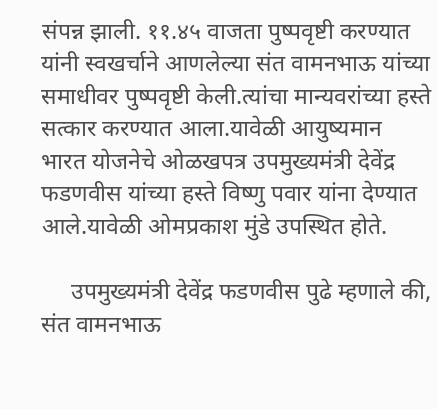संपन्न झाली. ११.४५ वाजता पुष्पवृष्टी करण्यात यांनी स्वखर्चाने आणलेल्या संत वामनभाऊ यांच्या समाधीवर पुष्पवृष्टी केली.त्यांचा मान्यवरांच्या हस्ते सत्कार करण्यात आला.यावेळी आयुष्यमान भारत योजनेचे ओळखपत्र उपमुख्यमंत्री देवेंद्र फडणवीस यांच्या हस्ते विष्णु पवार यांना देण्यात आले.यावेळी ओमप्रकाश मुंडे उपस्थित होते.

     उपमुख्यमंत्री देवेंद्र फडणवीस पुढे म्हणाले की, संत वामनभाऊ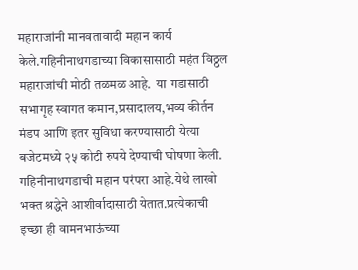महाराजांनी मानवतावादी महान कार्य केले.गहिनीनाथगडाच्या विकासासाठी महंत विठ्ठल महाराजांची मोठी तळमळ आहे.  या गडासाठी सभागृह स्वागत कमान,प्रसादालय,भव्य कीर्तन मंडप आणि इतर सुविधा करण्यासाठी येत्या बजेटमध्ये २५ कोटी रुपये देण्याची घोषणा केली.  गहिनीनाथगडाची महान परंपरा आहे.येथे लाखो भक्त श्रद्धेने आशीर्वादासाठी येतात.प्रत्येकाची इच्छा ही वामनभाऊंच्या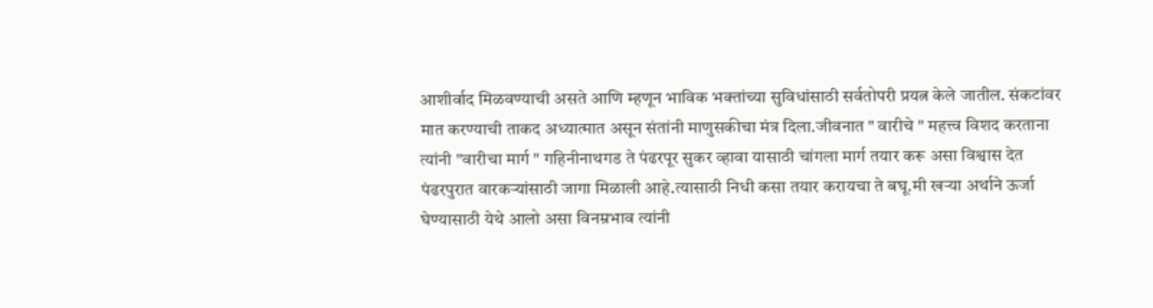आशीर्वाद मिळवण्याची असते आणि म्हणून भाविक भक्तांच्या सुविधांसाठी सर्वतोपरी प्रयत्न केले जातील. संकटांवर मात करण्याची ताकद अध्यात्मात असून संतांनी माणुसकीचा मंत्र दिला.जीवनात " वारीचे " महत्त्व विशद करताना त्यांनी "वारीचा मार्ग " गहिनीनाथगड ते पंढरपूर सुकर व्हावा यासाठी चांगला मार्ग तयार करू असा विश्वास देत पंढरपुरात वारकऱ्यांसाठी जागा मिळाली आहे.त्यासाठी निधी कसा तयार करायचा ते बघू.मी खऱ्या अर्थाने ऊर्जा घेण्यासाठी येथे आलो असा विनम्रभाव त्यांनी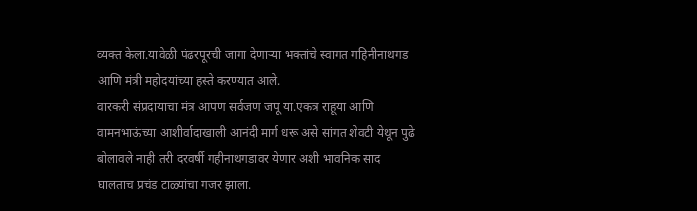व्यक्त केला.यावेळी पंढरपूरची जागा देणाऱ्या भक्तांचे स्वागत गहिनीनाथगड आणि मंत्री महोदयांच्या हस्ते करण्यात आले.
वारकरी संप्रदायाचा मंत्र आपण सर्वजण जपू या.एकत्र राहूया आणि  वामनभाऊंच्या आशीर्वादाखाली आनंदी मार्ग धरू असे सांगत शेवटी येथून पुढे बोलावले नाही तरी दरवर्षी गहीनाथगडावर येणार अशी भावनिक साद घालताच प्रचंड टाळ्यांचा गजर झाला.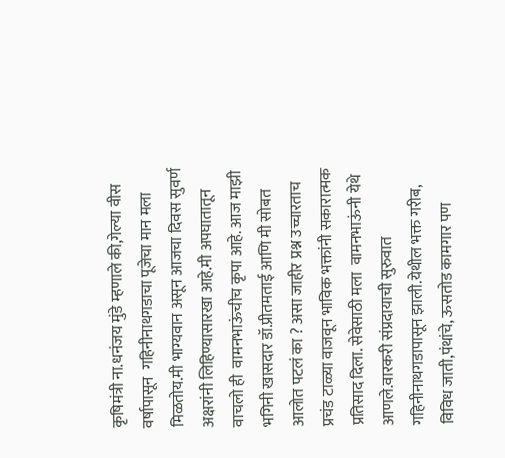कृषिमंत्री ना.धनंजय मुंडे म्हणाले की,गेल्या वीस वर्षापासून  गहिनीनाथगडाचा पूजेचा मान मला मिळतोय.मी भाग्यवान असून आजचा दिवस सुवर्ण अक्षरांनी लिहिण्यासारखा आहे.मी अपघातातून वाचलो ही  वामनभाऊंचीच कृपा आहे. आज माझी भगिनी खासदार डॉ.प्रीतमताई आणि मी सोबत आलोत पटलं का ? असा जाहीर प्रश्न उच्चारताच प्रचंड टाळ्या वाजवून भाविक भक्तांनी सकारात्मक प्रतिसाद दिला. सेवेसाठी मला  वामनभाऊंनी येथे आणले.वारकरी संप्रदायाची सुरुवात  गहिनीनाथगडापासून झाली.येथील भक्त गरीब, विविध जाती,पंथांचे, ऊसतोड कामगार पण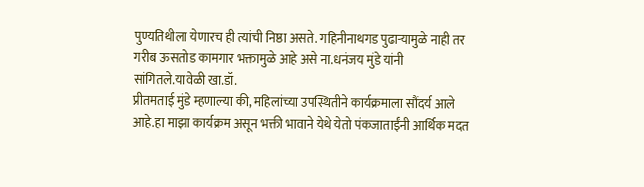पुण्यतिथीला येणारच ही त्यांची निष्ठा असते. गहिनीनाथगड पुढार्‍यामुळे नाही तर गरीब ऊसतोड कामगार भक्तामुळे आहे असे ना.धनंजय मुंडे यांनी सांगितले.यावेळी खा.डॉ.
प्रीतमताई मुंडे म्हणाल्या की, महिलांच्या उपस्थितीने कार्यक्रमाला सौंदर्य आले आहे.हा माझा कार्यक्रम असून भक्ती भावाने येथे येतो पंकजाताईंनी आर्थिक मदत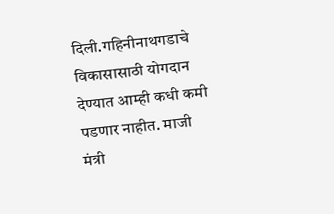दिली.गहिनीनाथगडाचे विकासासाठी योगदान देण्यात आम्ही कधी कमी पडणार नाहीत. माजी मंत्री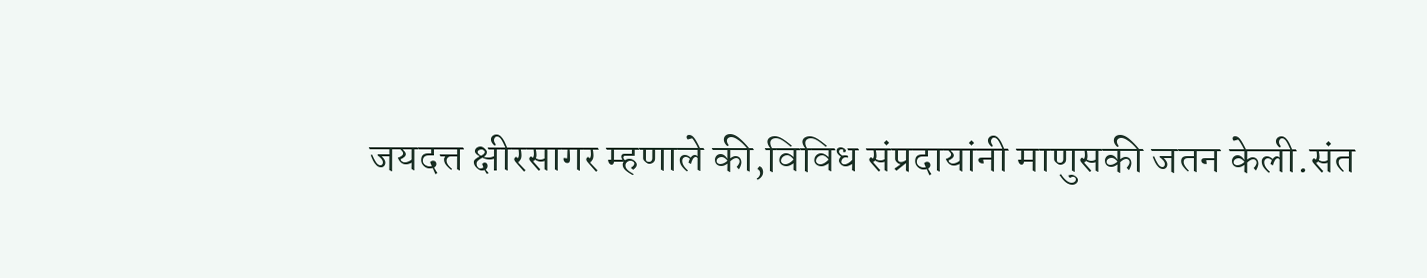जयदत्त क्षीरसागर म्हणाले की,विविध संप्रदायांनी माणुसकी जतन केली.संत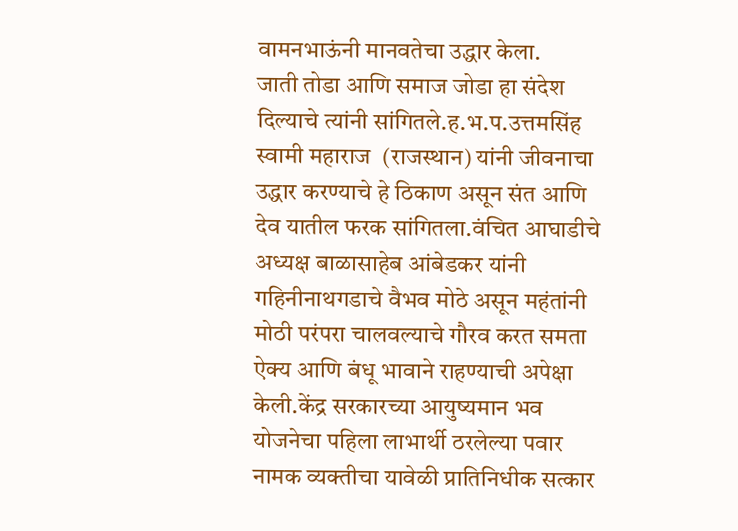वामनभाऊंनी मानवतेचा उद्धार केला.
जाती तोडा आणि समाज जोडा हा संदेश दिल्याचे त्यांनी सांगितले.ह.भ.प.उत्तमसिंह स्वामी महाराज  (राजस्थान) यांनी जीवनाचा उद्धार करण्याचे हे ठिकाण असून संत आणि देव यातील फरक सांगितला.वंचित आघाडीचे अध्यक्ष बाळासाहेब आंबेडकर यांनी  गहिनीनाथगडाचे वैभव मोठे असून महंतांनी मोठी परंपरा चालवल्याचे गौरव करत समता ऐक्य आणि बंधू भावाने राहण्याची अपेक्षा केली.केंद्र सरकारच्या आयुष्यमान भव योजनेचा पहिला लाभार्थी ठरलेल्या पवार नामक व्यक्तीचा यावेळी प्रातिनिधीक सत्कार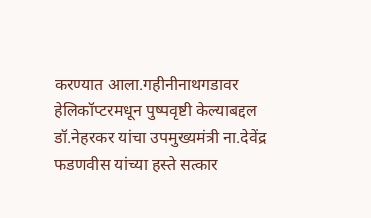करण्यात आला.गहीनीनाथगडावर हेलिकॉप्टरमधून पुष्पवृष्टी केल्याबद्दल डॉ.नेहरकर यांचा उपमुख्यमंत्री ना.देवेंद्र फडणवीस यांच्या हस्ते सत्कार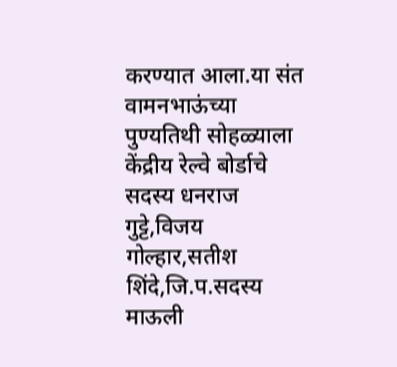करण्यात आला.या संत वामनभाऊंच्या पुण्यतिथी सोहळ्याला केंद्रीय रेल्वे बोर्डाचे सदस्य धनराज गुट्टे,विजय गोल्हार,सतीश शिंदे,जि.प.सदस्य माऊली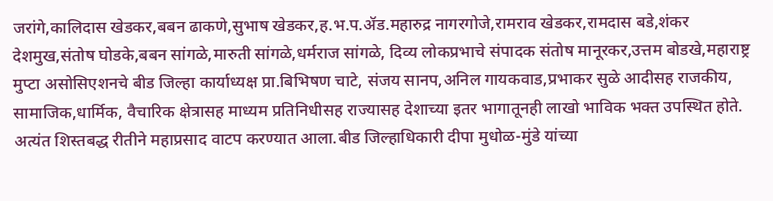जरांगे,कालिदास खेडकर,बबन ढाकणे,सुभाष खेडकर,ह.भ.प.ॲड.महारुद्र नागरगोजे,रामराव खेडकर,रामदास बडे,शंकर देशमुख,संतोष घोडके,बबन सांगळे,मारुती सांगळे,धर्मराज सांगळे, दिव्य लोकप्रभाचे संपादक संतोष मानूरकर,उत्तम बोडखे,महाराष्ट्र मुप्टा असोसिएशनचे बीड जिल्हा कार्याध्यक्ष प्रा.बिभिषण चाटे, संजय सानप,अनिल गायकवाड,प्रभाकर सुळे आदीसह राजकीय, सामाजिक,धार्मिक, वैचारिक क्षेत्रासह माध्यम प्रतिनिधीसह राज्यासह देशाच्या इतर भागातूनही लाखो भाविक भक्त उपस्थित होते. अत्यंत शिस्तबद्ध रीतीने महाप्रसाद वाटप करण्यात आला.बीड जिल्हाधिकारी दीपा मुधोळ-मुंडे यांच्या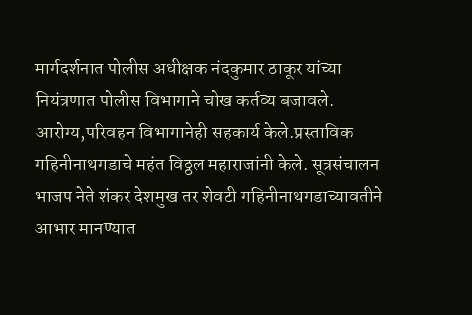मार्गदर्शनात पोलीस अधीक्षक नंदकुमार ठाकूर यांच्या नियंत्रणात पोलीस विभागाने चोख कर्तव्य बजावले.
आरोग्य,परिवहन विभागानेही सहकार्य केले.प्रस्ताविक गहिनीनाथगडाचे महंत विठ्ठल महाराजांनी केले. सूत्रसंचालन भाजप नेते शंकर देशमुख तर शेवटी ‌गहिनीनाथगडाच्यावतीने आभार मानण्यात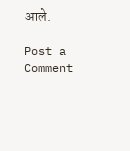आले.

Post a Comment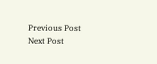Previous Post Next Post